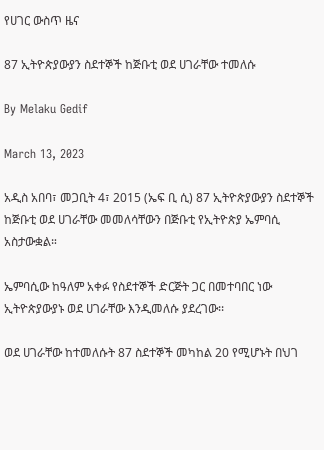የሀገር ውስጥ ዜና

87 ኢትዮጵያውያን ስደተኞች ከጅቡቲ ወደ ሀገራቸው ተመለሱ

By Melaku Gedif

March 13, 2023

አዲስ አበባ፣ መጋቢት 4፣ 2015 (ኤፍ ቢ ሲ) 87 ኢትዮጵያውያን ስደተኞች ከጅቡቲ ወደ ሀገራቸው መመለሳቸውን በጅቡቲ የኢትዮጵያ ኤምባሲ አስታውቋል።

ኤምባሲው ከዓለም አቀፉ የስደተኞች ድርጅት ጋር በመተባበር ነው ኢትዮጵያውያኑ ወደ ሀገራቸው እንዲመለሱ ያደረገው፡፡

ወደ ሀገራቸው ከተመለሱት 87 ስደተኞች መካከል 20 የሚሆኑት በህገ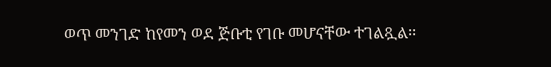ወጥ መንገድ ከየመን ወደ ጅቡቲ የገቡ መሆናቸው ተገልጿል፡፡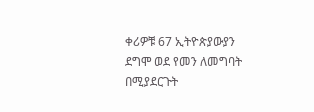ቀሪዎቹ 67 ኢትዮጵያውያን ደግሞ ወደ የመን ለመግባት በሚያደርጉት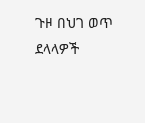ጉዞ በህገ ወጥ ደላላዎች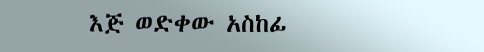እጅ ወድቀው አስከፊ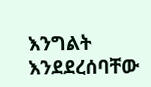እንግልት እንደደረሰባቸው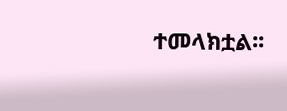ተመላክቷል፡፡